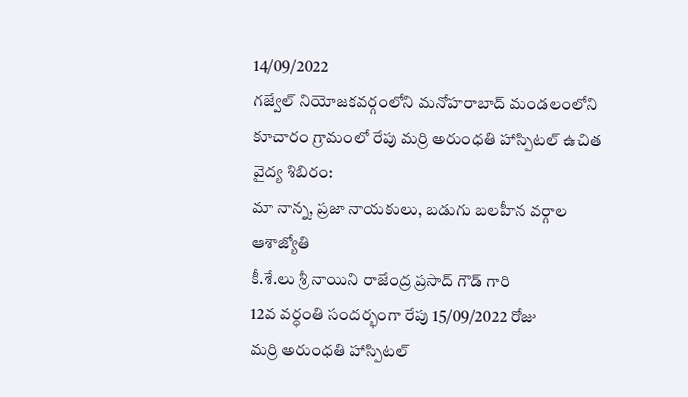14/09/2022
గజ్వేల్ నియోజకవర్గంలోని మనోహరాబాద్ మండలంలోని కూచారం గ్రామంలో రేపు మర్రి అరుంధతి హాస్పిటల్ ఉచిత వైద్య శిబిరం:
మా నాన్న, ప్రజా నాయకులు, బడుగు బలహీన వర్గాల ఆశాజ్యోతి
కీ.శే.లు శ్రీ నాయిని రాజేంద్ర ప్రసాద్ గౌడ్ గారి
12వ వర్ధంతి సందర్భంగా రేపు 15/09/2022 రోజు
మర్రి అరుంధతి హాస్పిటల్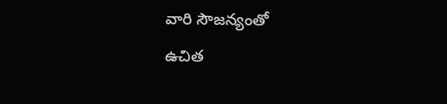వారి సౌజన్యంతో
ఉచిత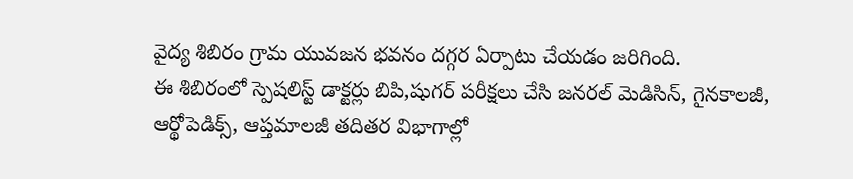వైద్య శిబిరం గ్రామ యువజన భవనం దగ్గర ఏర్పాటు చేయడం జరిగింది.
ఈ శిబిరంలో స్పెషలిస్ట్ డాక్టర్లు బిపి,షుగర్ పరీక్షలు చేసి జనరల్ మెడిసిన్, గైనకాలజీ, ఆర్థోపెడిక్స్, ఆప్తమాలజీ తదితర విభాగాల్లో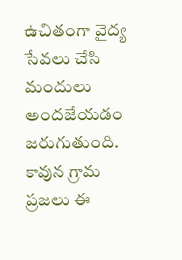ఉచితంగా వైద్య సేవలు చేసి మందులు అందజేయడం జరుగుతుంది. కావున గ్రామ ప్రజలు ఈ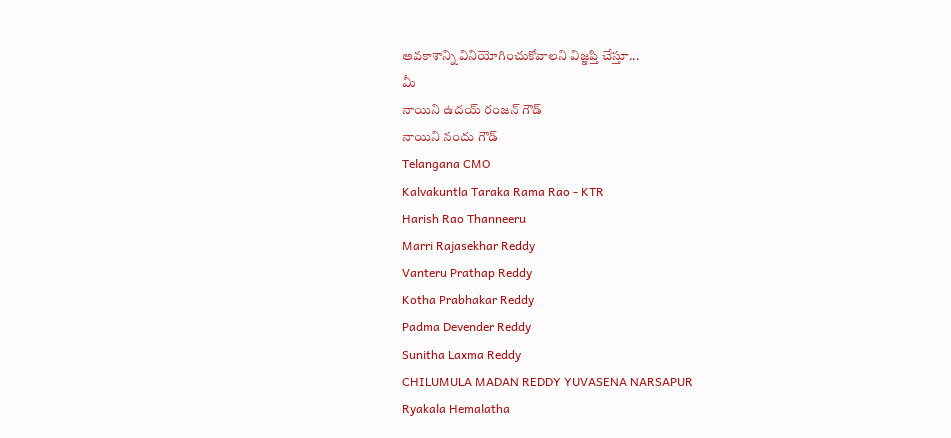అవకాశాన్ని వినియోగించుకోవాలని విజ్ఞప్తి చేస్తూ...
మీ
నాయిని ఉదయ్ రంజన్ గౌడ్
నాయిని నందు గౌడ్
Telangana CMO
Kalvakuntla Taraka Rama Rao - KTR
Harish Rao Thanneeru
Marri Rajasekhar Reddy
Vanteru Prathap Reddy
Kotha Prabhakar Reddy
Padma Devender Reddy
Sunitha Laxma Reddy
CHILUMULA MADAN REDDY YUVASENA NARSAPUR
Ryakala Hemalatha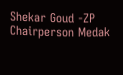Shekar Goud -ZP Chairperson Medak